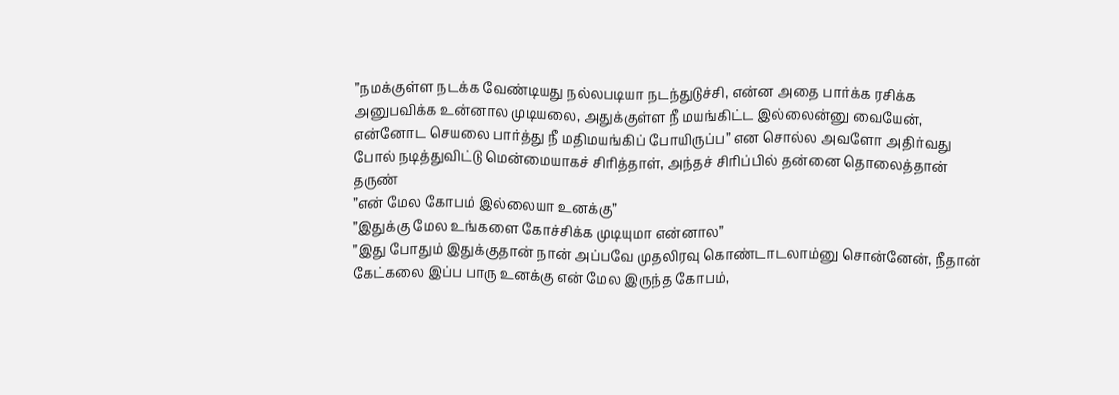”நமக்குள்ள நடக்க வேண்டியது நல்லபடியா நடந்துடுச்சி, என்ன அதை பார்க்க ரசிக்க அனுபவிக்க உன்னால முடியலை, அதுக்குள்ள நீ மயங்கிட்ட இல்லைன்னு வையேன், என்னோட செயலை பார்த்து நீ மதிமயங்கிப் போயிருப்ப” என சொல்ல அவளோ அதிர்வது போல் நடித்துவிட்டு மென்மையாகச் சிரித்தாள், அந்தச் சிரிப்பில் தன்னை தொலைத்தான் தருண்
”என் மேல கோபம் இல்லையா உனக்கு”
”இதுக்கு மேல உங்களை கோச்சிக்க முடியுமா என்னால”
”இது போதும் இதுக்குதான் நான் அப்பவே முதலிரவு கொண்டாடலாம்னு சொன்னேன், நீதான் கேட்கலை இப்ப பாரு உனக்கு என் மேல இருந்த கோபம்,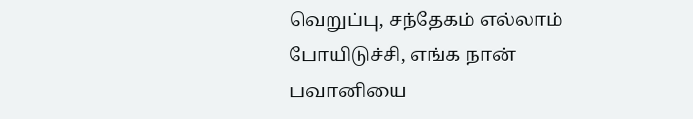வெறுப்பு, சந்தேகம் எல்லாம் போயிடுச்சி, எங்க நான் பவானியை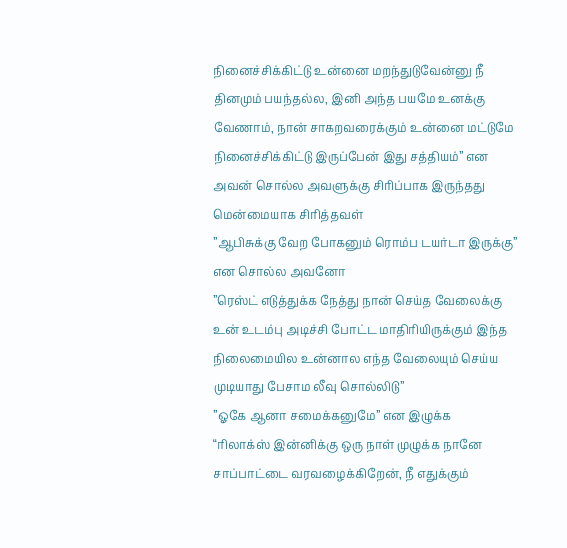நினைச்சிக்கிட்டு உன்னை மறந்துடுவேன்னு நீ தினமும் பயந்தல்ல, இனி அந்த பயமே உனக்கு வேணாம், நான் சாகறவரைக்கும் உன்னை மட்டுமே நினைச்சிக்கிட்டு இருப்பேன் இது சத்தியம்” என அவன் சொல்ல அவளுக்கு சிரிப்பாக இருந்தது மென்மையாக சிரித்தவள்
”ஆபிசுக்கு வேற போகனும் ரொம்ப டயர்டா இருக்கு” என சொல்ல அவனோ
”ரெஸ்ட் எடுத்துக்க நேத்து நான் செய்த வேலைக்கு உன் உடம்பு அடிச்சி போட்ட மாதிரியிருக்கும் இந்த நிலைமையில உன்னால எந்த வேலையும் செய்ய முடியாது பேசாம லீவு சொல்லிடு”
”ஓகே ஆனா சமைக்கனுமே” என இழுக்க
“ரிலாக்ஸ் இன்னிக்கு ஒரு நாள் முழுக்க நானே சாப்பாட்டை வரவழைக்கிறேன், நீ எதுக்கும்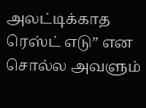அலட்டிக்காத ரெஸ்ட் எடு” என சொல்ல அவளும்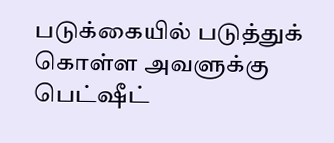படுக்கையில் படுத்துக் கொள்ள அவளுக்கு பெட்ஷீட்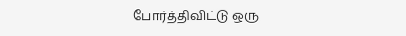போர்த்திவிட்டு ஒரு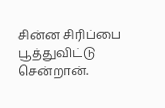சின்ன சிரிப்பை பூத்துவிட்டு சென்றான்.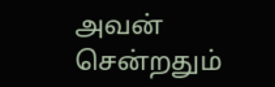அவன் சென்றதும்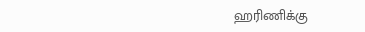ஹரிணிக்கு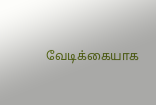வேடிக்கையாக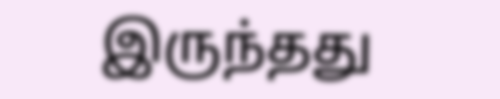இருந்தது